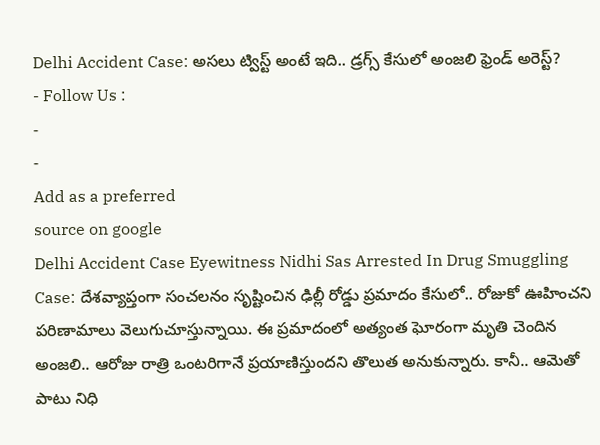Delhi Accident Case: అసలు ట్విస్ట్ అంటే ఇది.. డ్రగ్స్ కేసులో అంజలి ఫ్రెండ్ అరెస్ట్?
- Follow Us :
-
-
Add as a preferred
source on google
Delhi Accident Case Eyewitness Nidhi Sas Arrested In Drug Smuggling Case: దేశవ్యాప్తంగా సంచలనం సృష్టించిన ఢిల్లీ రోడ్డు ప్రమాదం కేసులో.. రోజుకో ఊహించని పరిణామాలు వెలుగుచూస్తున్నాయి. ఈ ప్రమాదంలో అత్యంత ఘోరంగా మృతి చెందిన అంజలి.. ఆరోజు రాత్రి ఒంటరిగానే ప్రయాణిస్తుందని తొలుత అనుకున్నారు. కానీ.. ఆమెతో పాటు నిధి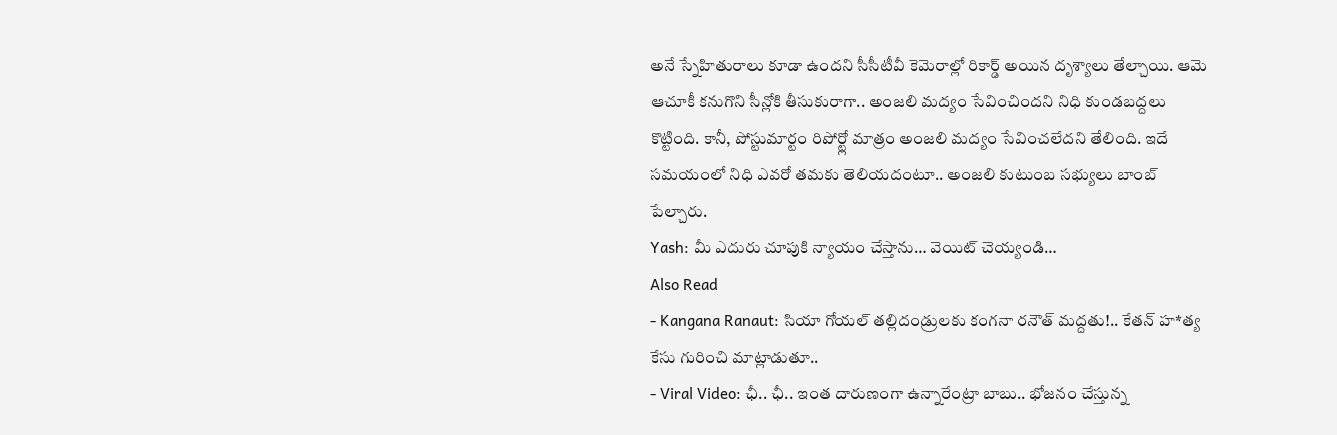అనే స్నేహితురాలు కూడా ఉందని సీసీటీవీ కెమెరాల్లో రికార్డ్ అయిన దృశ్యాలు తేల్చాయి. ఆమె ఆచూకీ కనుగొని సీన్లోకి తీసుకురాగా.. అంజలి మద్యం సేవించిందని నిధి కుండబద్దలు కొట్టింది. కానీ, పోస్టుమార్టం రిపోర్ట్లో మాత్రం అంజలి మద్యం సేవించలేదని తేలింది. ఇదే సమయంలో నిధి ఎవరో తమకు తెలియదంటూ.. అంజలి కుటుంబ సభ్యులు బాంబ్ పేల్చారు.
Yash: మీ ఎదురు చూపుకి న్యాయం చేస్తాను… వెయిట్ చెయ్యండి…
Also Read
- Kangana Ranaut: సియా గోయల్ తల్లిదండ్రులకు కంగనా రనౌత్ మద్దతు!.. కేతన్ హ*త్య కేసు గురించి మాట్లాడుతూ..
- Viral Video: ఛీ.. ఛీ.. ఇంత దారుణంగా ఉన్నారేంట్రా బాబు.. భోజనం చేస్తున్న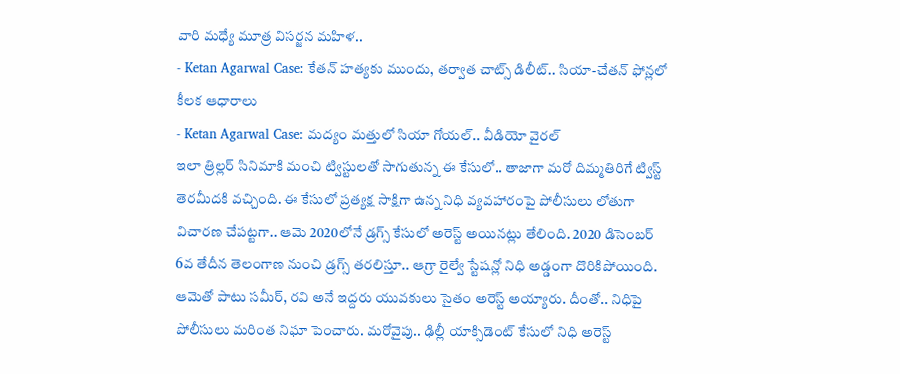వారి మధ్యే మూత్ర విసర్జన మహిళ..
- Ketan Agarwal Case: కేతన్ హత్యకు ముందు, తర్వాత చాట్స్ డిలీట్.. సియా-చేతన్ ఫోన్లలో కీలక ఆధారాలు
- Ketan Agarwal Case: మద్యం మత్తులో సియా గోయల్.. వీడియో వైరల్
ఇలా త్రిల్లర్ సినిమాకి మంచి ట్విస్టులతో సాగుతున్న ఈ కేసులో.. తాజాగా మరో దిమ్మతిరిగే ట్విస్ట్ తెరమీదకి వచ్చింది. ఈ కేసులో ప్రత్యక్ష సాక్షిగా ఉన్న నిధి వ్యవహారంపై పోలీసులు లోతుగా విచారణ చేపట్టగా.. ఆమె 2020లోనే డ్రగ్స్ కేసులో అరెస్ట్ అయినట్లు తేలింది. 2020 డిసెంబర్ 6వ తేదీన తెలంగాణ నుంచి డ్రగ్స్ తరలిస్తూ.. ఆగ్రా రైల్వే స్టేషన్లో నిధి అడ్డంగా దొరికిపోయింది. ఆమెతో పాటు సమీర్, రవి అనే ఇద్దరు యువకులు సైతం అరెస్ట్ అయ్యారు. దీంతో.. నిధిపై పోలీసులు మరింత నిఘా పెంచారు. మరోవైపు.. ఢిల్లీ యాక్సిడెంట్ కేసులో నిధి అరెస్ట్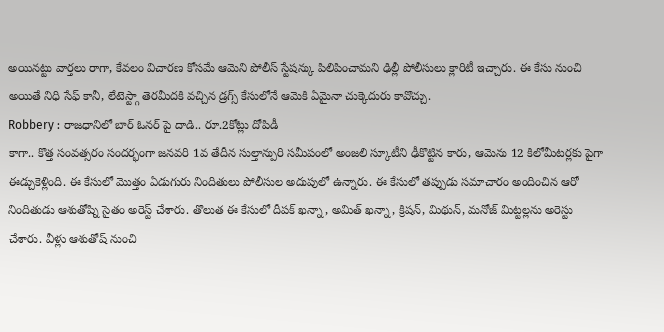అయినట్టు వార్తలు రాగా, కేవలం విచారణ కోసమే ఆమెని పోలీస్ స్టేషన్కు పిలిపించామని ఢిల్లీ పోలీసులు క్లారిటీ ఇచ్చారు. ఈ కేసు నుంచి అయితే నిధి సేఫ్ కానీ, లేటెస్ట్గా తెరమీదకి వచ్చిన డ్రగ్స్ కేసులోనే ఆమెకి ఏమైనా చుక్కెదురు కావొచ్చు.
Robbery : రాజధానిలో బార్ ఓనర్ పై దాడి.. రూ.2కోట్లు దోపిడీ
కాగా.. కొత్త సంవత్సరం సందర్భంగా జనవరి 1వ తేదీన సుల్తాన్పురి సమీపంలో అంజలి స్కూటీని ఢీకొట్టిన కారు, ఆమెను 12 కిలోమీటర్లకు పైగా ఈడ్చుకెళ్లింది. ఈ కేసులో మొత్తం ఏడుగురు నిందితులు పోలీసుల అదుపులో ఉన్నారు. ఈ కేసులో తప్పుడు సమాచారం అందించిన ఆరో నిందితుడు ఆశుతోష్ని సైతం అరెస్ట్ చేశారు. తొలుత ఈ కేసులో దీపక్ ఖన్నా, అమిత్ ఖన్నా, క్రిషన్, మిథున్, మనోజ్ మిట్టల్లను అరెస్టు చేశారు. వీళ్లు ఆశుతోష్ నుంచి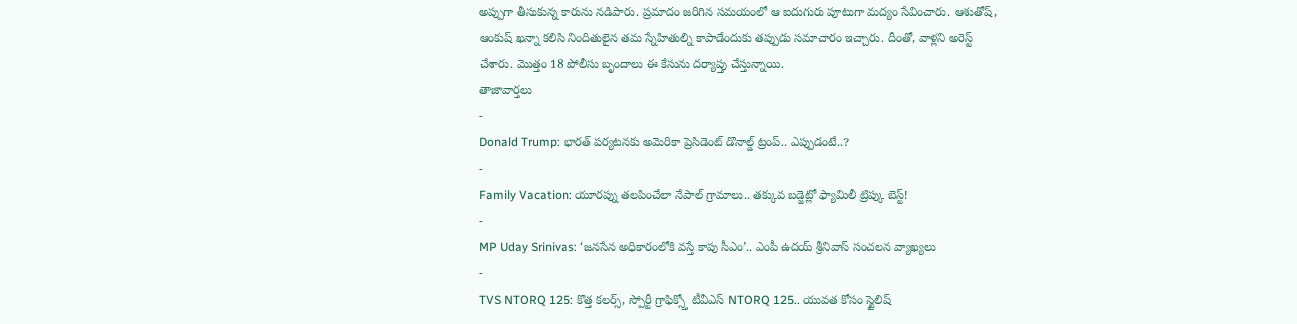అప్పుగా తీసుకున్న కారును నడిపారు. ప్రమాదం జరిగిన సమయంలో ఆ ఐదుగురు పూటుగా మద్యం సేవించారు. ఆశుతోష్, ఆంకుష్ ఖన్నా కలిసి నిందితులైన తమ స్నేహితుల్ని కాపాడేందుకు తప్పుడు సమాచారం ఇచ్చారు. దీంతో, వాళ్లని అరెస్ట్ చేశారు. మొత్తం 18 పోలీసు బృందాలు ఈ కేసును దర్యాప్తు చేస్తున్నాయి.
తాజావార్తలు
-
Donald Trump: భారత్ పర్యటనకు అమెరికా ప్రెసిడెంట్ డొనాల్డ్ ట్రంప్.. ఎప్పుడంటే..?
-
Family Vacation: యూరప్ను తలపించేలా నేపాల్ గ్రామాలు.. తక్కువ బడ్జెట్లో ఫ్యామిలీ ట్రిప్కు బెస్ట్!
-
MP Uday Srinivas: ‘జనసేన అధికారంలోకి వస్తే కాపు సీఎం’.. ఎంపీ ఉదయ్ శ్రీనివాస్ సంచలన వ్యాఖ్యలు
-
TVS NTORQ 125: కొత్త కలర్స్, స్పోర్టీ గ్రాఫిక్స్తో టీవీఎస్ NTORQ 125.. యువత కోసం స్టైలిష్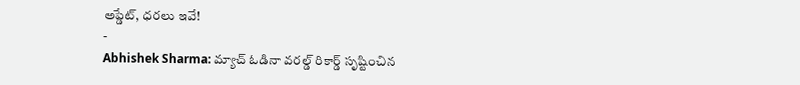అప్డేట్, ధరలు ఇవే!
-
Abhishek Sharma: మ్యాచ్ ఓడినా వరల్డ్ రికార్డ్ సృష్టించిన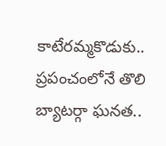కాటేరమ్మకొడుకు.. ప్రపంచంలోనే తొలి బ్యాటర్గా ఘనత..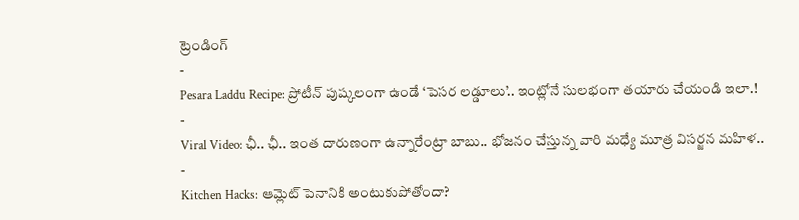ట్రెండింగ్
-
Pesara Laddu Recipe: ప్రోటీన్ పుష్కలంగా ఉండే ‘పెసర లడ్డూలు’.. ఇంట్లోనే సులభంగా తయారు చేయండి ఇలా.!
-
Viral Video: ఛీ.. ఛీ.. ఇంత దారుణంగా ఉన్నారేంట్రా బాబు.. భోజనం చేస్తున్న వారి మధ్యే మూత్ర విసర్జన మహిళ..
-
Kitchen Hacks: ఆమ్లెట్ పెనానికి అంటుకుపోతోందా?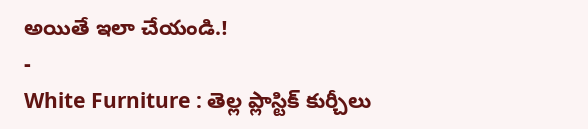అయితే ఇలా చేయండి.!
-
White Furniture : తెల్ల ప్లాస్టిక్ కుర్చీలు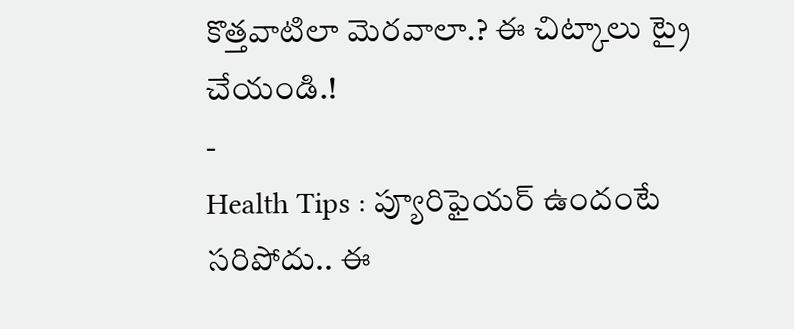కొత్తవాటిలా మెరవాలా.? ఈ చిట్కాలు ట్రై చేయండి.!
-
Health Tips : ప్యూరిఫైయర్ ఉందంటే సరిపోదు.. ఈ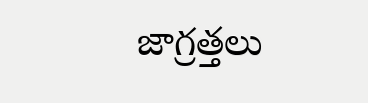జాగ్రత్తలు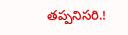తప్పనిసరి.!